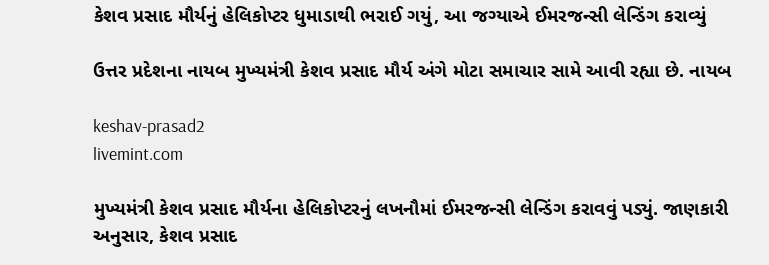કેશવ પ્રસાદ મૌર્યનું હેલિકોપ્ટર ધુમાડાથી ભરાઈ ગયું, આ જગ્યાએ ઈમરજન્સી લેન્ડિંગ કરાવ્યું

ઉત્તર પ્રદેશના નાયબ મુખ્યમંત્રી કેશવ પ્રસાદ મૌર્ય અંગે મોટા સમાચાર સામે આવી રહ્યા છે. નાયબ

keshav-prasad2
livemint.com

મુખ્યમંત્રી કેશવ પ્રસાદ મૌર્યના હેલિકોપ્ટરનું લખનૌમાં ઈમરજન્સી લેન્ડિંગ કરાવવું પડ્યું. જાણકારી અનુસાર, કેશવ પ્રસાદ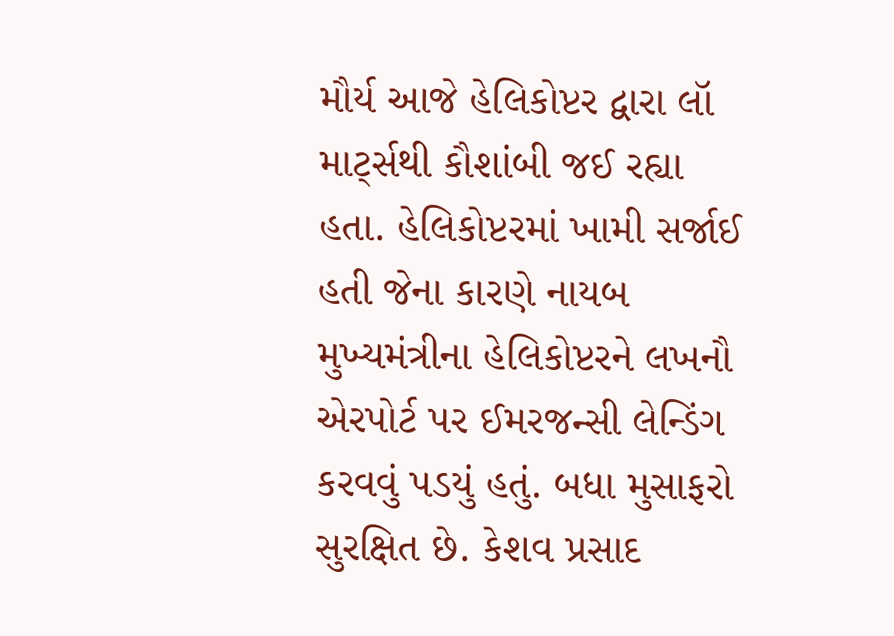મૌર્ય આજે હેલિકોપ્ટર દ્વારા લૉ માર્ટ્સથી કૌશાંબી જઈ રહ્યા હતા. હેલિકોપ્ટરમાં ખામી સર્જાઈ હતી જેના કારણે નાયબ મુખ્યમંત્રીના હેલિકોપ્ટરને લખનૌ એરપોર્ટ પર ઈમરજન્સી લેન્ડિંગ કરવવું પડયું હતું. બધા મુસાફરો સુરક્ષિત છે. કેશવ પ્રસાદ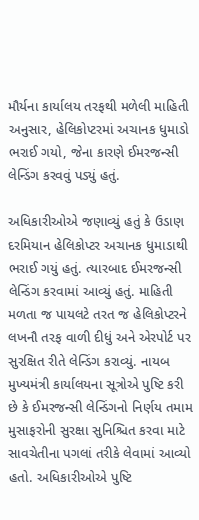મૌર્યના કાર્યાલય તરફથી મળેલી માહિતી અનુસાર, હેલિકોપ્ટરમાં અચાનક ધુમાડો ભરાઈ ગયો, જેના કારણે ઈમરજન્સી લેન્ડિંગ કરવવું પડ્યું હતું.

અધિકારીઓએ જણાવ્યું હતું કે ઉડાણ દરમિયાન હેલિકોપ્ટર અચાનક ધુમાડાથી ભરાઈ ગયું હતું. ત્યારબાદ ઈમરજન્સી લેન્ડિંગ કરવામાં આવ્યું હતું. માહિતી મળતા જ પાયલટે તરત જ હેલિકોપ્ટરને લખનૌ તરફ વાળી દીધું અને એરપોર્ટ પર સુરક્ષિત રીતે લેન્ડિંગ કરાવ્યું. નાયબ મુખ્યમંત્રી કાર્યાલયના સૂત્રોએ પુષ્ટિ કરી છે કે ઈમરજન્સી લેન્ડિંગનો નિર્ણય તમામ મુસાફરોની સુરક્ષા સુનિશ્ચિત કરવા માટે સાવચેતીના પગલાં તરીકે લેવામાં આવ્યો હતો. અધિકારીઓએ પુષ્ટિ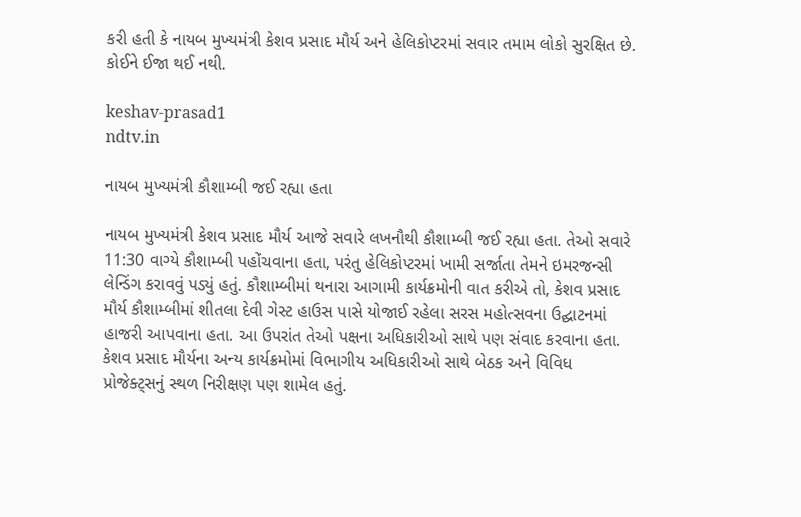કરી હતી કે નાયબ મુખ્યમંત્રી કેશવ પ્રસાદ મૌર્ય અને હેલિકોપ્ટરમાં સવાર તમામ લોકો સુરક્ષિત છે. કોઈને ઈજા થઈ નથી.

keshav-prasad1
ndtv.in

નાયબ મુખ્યમંત્રી કૌશામ્બી જઈ રહ્યા હતા

નાયબ મુખ્યમંત્રી કેશવ પ્રસાદ મૌર્ય આજે સવારે લખનૌથી કૌશામ્બી જઈ રહ્યા હતા. તેઓ સવારે 11:30 વાગ્યે કૌશામ્બી પહોંચવાના હતા, પરંતુ હેલિકોપ્ટરમાં ખામી સર્જાતા તેમને ઇમરજન્સી લેન્ડિંગ કરાવવું પડ્યું હતું. કૌશામ્બીમાં થનારા આગામી કાર્યક્રમોની વાત કરીએ તો, કેશવ પ્રસાદ મૌર્ય કૌશામ્બીમાં શીતલા દેવી ગેસ્ટ હાઉસ પાસે યોજાઈ રહેલા સરસ મહોત્સવના ઉદ્ઘાટનમાં હાજરી આપવાના હતા. આ ઉપરાંત તેઓ પક્ષના અધિકારીઓ સાથે પણ સંવાદ કરવાના હતા. કેશવ પ્રસાદ મૌર્યના અન્ય કાર્યક્રમોમાં વિભાગીય અધિકારીઓ સાથે બેઠક અને વિવિધ પ્રોજેક્ટ્સનું સ્થળ નિરીક્ષણ પણ શામેલ હતું.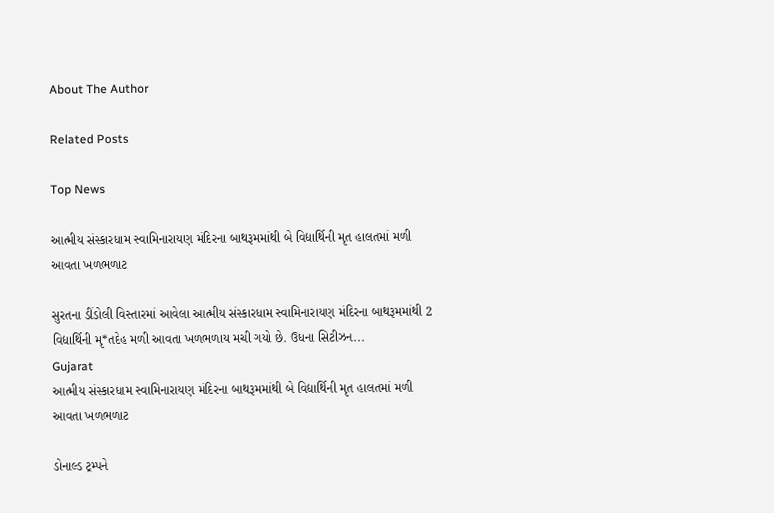About The Author

Related Posts

Top News

આત્મીય સંસ્કારધામ સ્વામિનારાયણ મંદિરના બાથરૂમમાંથી બે વિદ્યાર્થિની મૃત હાલતમાં મળી આવતા ખળભળાટ

સુરતના ડીંડોલી વિસ્તારમાં આવેલા આત્મીય સંસ્કારધામ સ્વામિનારાયણ મંદિરના બાથરૂમમાંથી 2 વિદ્યાર્થિની મૃ*તદેહ મળી આવતા ખળભળાય મચી ગયો છે. ઉધના સિટીઝન...
Gujarat
આત્મીય સંસ્કારધામ સ્વામિનારાયણ મંદિરના બાથરૂમમાંથી બે વિદ્યાર્થિની મૃત હાલતમાં મળી આવતા ખળભળાટ

ડોનાલ્ડ ટ્રમ્પને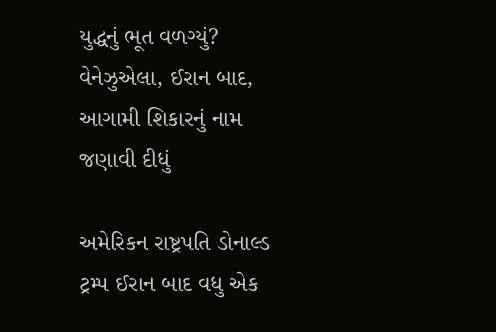યુદ્ધનું ભૂત વળગ્યું? વેનેઝુએલા, ઈરાન બાદ, આગામી શિકારનું નામ જણાવી દીધું

અમેરિકન રાષ્ટ્રપતિ ડોનાલ્ડ ટ્રમ્પ ઈરાન બાદ વધુ એક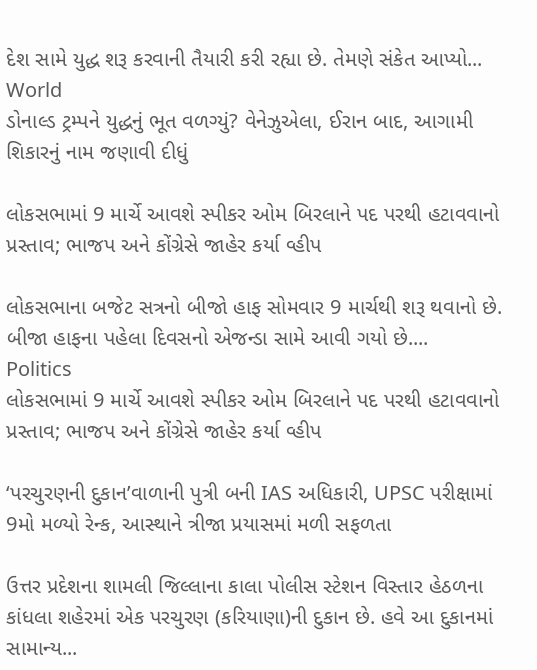દેશ સામે યુદ્ધ શરૂ કરવાની તૈયારી કરી રહ્યા છે. તેમણે સંકેત આપ્યો...
World
ડોનાલ્ડ ટ્રમ્પને યુદ્ધનું ભૂત વળગ્યું? વેનેઝુએલા, ઈરાન બાદ, આગામી શિકારનું નામ જણાવી દીધું

લોકસભામાં 9 માર્ચે આવશે સ્પીકર ઓમ બિરલાને પદ પરથી હટાવવાનો પ્રસ્તાવ; ભાજપ અને કોંગ્રેસે જાહેર કર્યા વ્હીપ

લોકસભાના બજેટ સત્રનો બીજો હાફ સોમવાર 9 માર્ચથી શરૂ થવાનો છે. બીજા હાફના પહેલા દિવસનો એજન્ડા સામે આવી ગયો છે....
Politics
લોકસભામાં 9 માર્ચે આવશે સ્પીકર ઓમ બિરલાને પદ પરથી હટાવવાનો પ્રસ્તાવ; ભાજપ અને કોંગ્રેસે જાહેર કર્યા વ્હીપ

‘પરચુરણની દુકાન’વાળાની પુત્રી બની IAS અધિકારી, UPSC પરીક્ષામાં 9મો મળ્યો રેન્ક, આસ્થાને ત્રીજા પ્રયાસમાં મળી સફળતા

ઉત્તર પ્રદેશના શામલી જિલ્લાના કાલા પોલીસ સ્ટેશન વિસ્તાર હેઠળના કાંધલા શહેરમાં એક પરચુરણ (કરિયાણા)ની દુકાન છે. હવે આ દુકાનમાં સામાન્ય...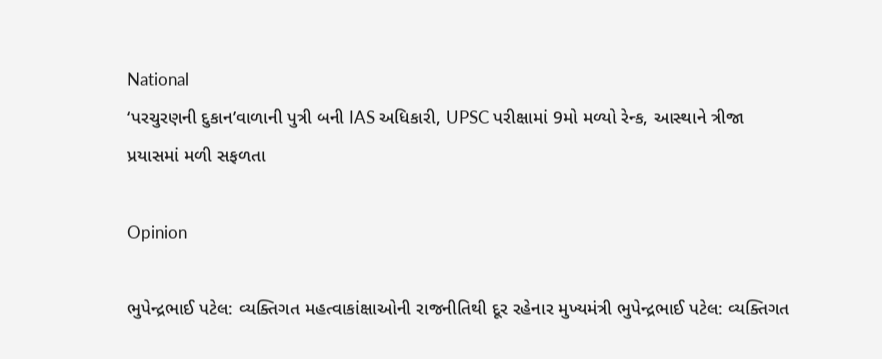National
‘પરચુરણની દુકાન’વાળાની પુત્રી બની IAS અધિકારી, UPSC પરીક્ષામાં 9મો મળ્યો રેન્ક, આસ્થાને ત્રીજા પ્રયાસમાં મળી સફળતા

Opinion

ભુપેન્દ્રભાઈ પટેલ: વ્યક્તિગત મહત્વાકાંક્ષાઓની રાજનીતિથી દૂર રહેનાર મુખ્યમંત્રી ભુપેન્દ્રભાઈ પટેલ: વ્યક્તિગત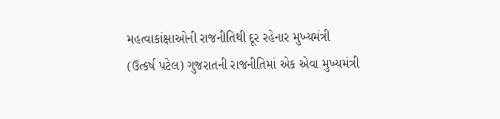મહત્વાકાંક્ષાઓની રાજનીતિથી દૂર રહેનાર મુખ્યમંત્રી
(ઉત્કર્ષ પટેલ) ગુજરાતની રાજનીતિમાં એક એવા મુખ્યમંત્રી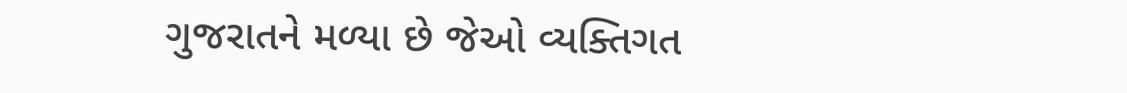ગુજરાતને મળ્યા છે જેઓ વ્યક્તિગત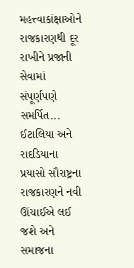મહત્ત્વાકાંક્ષાઓને રાજકારણથી દૂર રાખીને પ્રજાની સેવામાં સંપૂર્ણપણે સમર્પિત...
ઈટાલિયા અને રાદડિયાના પ્રયાસો સૌરાષ્ટ્રના રાજકારણને નવી ઊંચાઈએ લઈ જશે અને સમાજના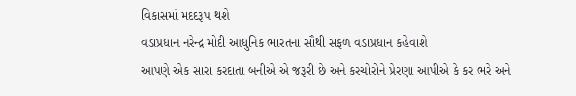વિકાસમાં મદદરૂપ થશે
વડાપ્રધાન નરેન્દ્ર મોદી આધુનિક ભારતના સૌથી સફળ વડાપ્રધાન કહેવાશે
આપણે એક સારા કરદાતા બનીએ એ જરૂરી છે અને કરચોરોને પ્રેરણા આપીએ કે કર ભરે અને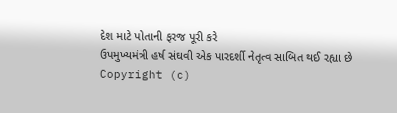દેશ માટે પોતાની ફરજ પૂરી કરે
ઉપમુખ્યમંત્રી હર્ષ સંઘવી એક પારદર્શી નેતૃત્વ સાબિત થઈ રહ્યા છે
Copyright (c)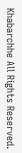Khabarchhe All Rights Reserved.